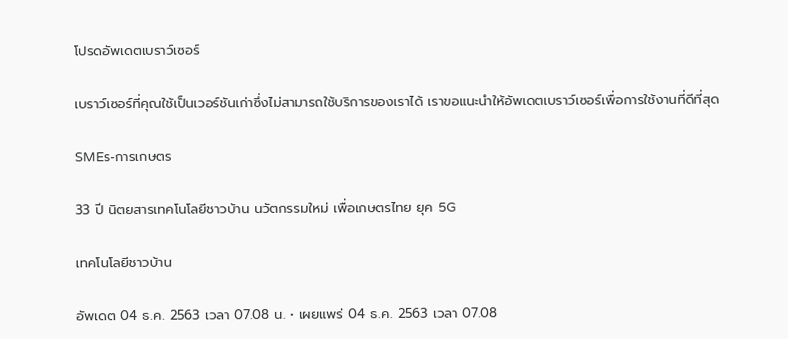โปรดอัพเดตเบราว์เซอร์

เบราว์เซอร์ที่คุณใช้เป็นเวอร์ชันเก่าซึ่งไม่สามารถใช้บริการของเราได้ เราขอแนะนำให้อัพเดตเบราว์เซอร์เพื่อการใช้งานที่ดีที่สุด

SMEs-การเกษตร

33 ปี นิตยสารเทคโนโลยีชาวบ้าน นวัตกรรมใหม่ เพื่อเกษตรไทย ยุค 5G

เทคโนโลยีชาวบ้าน

อัพเดต 04 ธ.ค. 2563 เวลา 07.08 น. • เผยแพร่ 04 ธ.ค. 2563 เวลา 07.08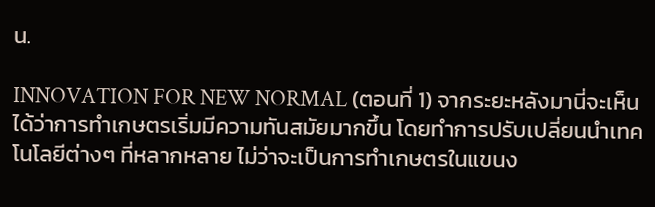น.

INNOVATION FOR NEW NORMAL (ตอนที่ 1) จากระยะหลังมานี่จะเห็นได้ว่าการทำเกษตรเริ่มมีความทันสมัยมากขึ้น โดยทำการปรับเปลี่ยนนำเทคโนโลยีต่างๆ ที่หลากหลาย ไม่ว่าจะเป็นการทำเกษตรในแขนง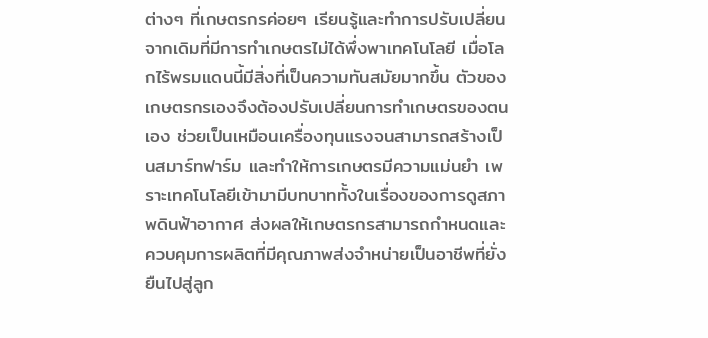ต่างๆ ที่เกษตรกรค่อยๆ เรียนรู้และทำการปรับเปลี่ยนจากเดิมที่มีการทำเกษตรไม่ได้พึ่งพาเทคโนโลยี เมื่อโลกไร้พรมแดนนี้มีสิ่งที่เป็นความทันสมัยมากขึ้น ตัวของเกษตรกรเองจึงต้องปรับเปลี่ยนการทำเกษตรของตนเอง ช่วยเป็นเหมือนเครื่องทุนแรงจนสามารถสร้างเป็นสมาร์ทฟาร์ม และทำให้การเกษตรมีความแม่นยำ เพราะเทคโนโลยีเข้ามามีบทบาททั้งในเรื่องของการดูสภาพดินฟ้าอากาศ ส่งผลให้เกษตรกรสามารถกำหนดและควบคุมการผลิตที่มีคุณภาพส่งจำหน่ายเป็นอาชีพที่ยั่งยืนไปสู่ลูก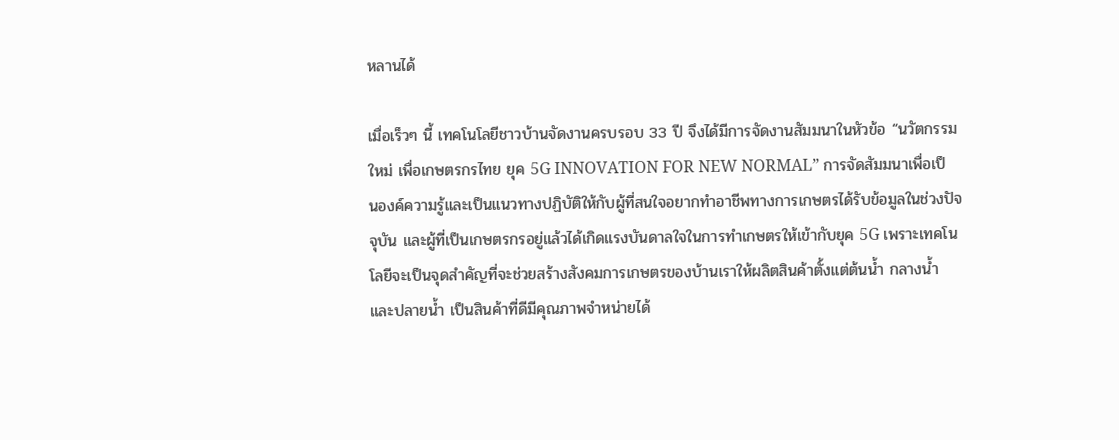หลานได้

เมื่อเร็วๆ นี้ เทคโนโลยีชาวบ้านจัดงานครบรอบ 33 ปี จึงได้มีการจัดงานสัมมนาในหัวข้อ “นวัตกรรมใหม่ เพื่อเกษตรกรไทย ยุค 5G INNOVATION FOR NEW NORMAL” การจัดสัมมนาเพื่อเป็นองค์ความรู้และเป็นแนวทางปฏิบัติให้กับผู้ที่สนใจอยากทำอาชีพทางการเกษตรได้รับข้อมูลในช่วงปัจจุบัน และผู้ที่เป็นเกษตรกรอยู่แล้วได้เกิดแรงบันดาลใจในการทำเกษตรให้เข้ากับยุค 5G เพราะเทคโนโลยีจะเป็นจุดสำคัญที่จะช่วยสร้างสังคมการเกษตรของบ้านเราให้ผลิตสินค้าตั้งแต่ต้นน้ำ กลางน้ำ และปลายน้ำ เป็นสินค้าที่ดีมีคุณภาพจำหน่ายได้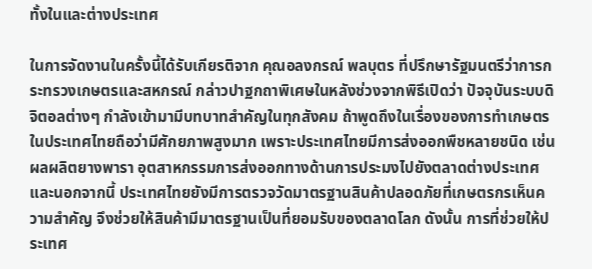ทั้งในและต่างประเทศ

ในการจัดงานในครั้งนี้ได้รับเกียรติจาก คุณอลงกรณ์ พลบุตร ที่ปรึกษารัฐมนตรีว่าการกระทรวงเกษตรและสหกรณ์ กล่าวปาฐกถาพิเศษในหลังช่วงจากพิธีเปิดว่า ปัจจุบันระบบดิจิตอลต่างๆ กำลังเข้ามามีบทบาทสำคัญในทุกสังคม ถ้าพูดถึงในเรื่องของการทำเกษตรในประเทศไทยถือว่ามีศักยภาพสูงมาก เพราะประเทศไทยมีการส่งออกพืชหลายชนิด เช่น ผลผลิตยางพารา อุตสาหกรรมการส่งออกทางด้านการประมงไปยังตลาดต่างประเทศ และนอกจากนี้ ประเทศไทยยังมีการตรวจวัดมาตรฐานสินค้าปลอดภัยที่เกษตรกรเห็นความสำคัญ จึงช่วยให้สินค้ามีมาตรฐานเป็นที่ยอมรับของตลาดโลก ดังนั้น การที่ช่วยให้ประเทศ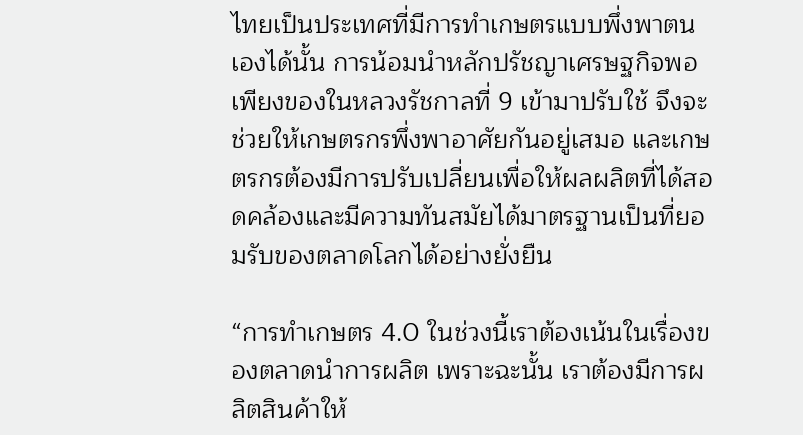ไทยเป็นประเทศที่มีการทำเกษตรแบบพึ่งพาตนเองได้นั้น การน้อมนำหลักปรัชญาเศรษฐกิจพอเพียงของในหลวงรัชกาลที่ 9 เข้ามาปรับใช้ จึงจะช่วยให้เกษตรกรพึ่งพาอาศัยกันอยู่เสมอ และเกษตรกรต้องมีการปรับเปลี่ยนเพื่อให้ผลผลิตที่ได้สอดคล้องและมีความทันสมัยได้มาตรฐานเป็นที่ยอมรับของตลาดโลกได้อย่างยั่งยืน

“การทำเกษตร 4.0 ในช่วงนี้เราต้องเน้นในเรื่องของตลาดนำการผลิต เพราะฉะนั้น เราต้องมีการผลิตสินค้าให้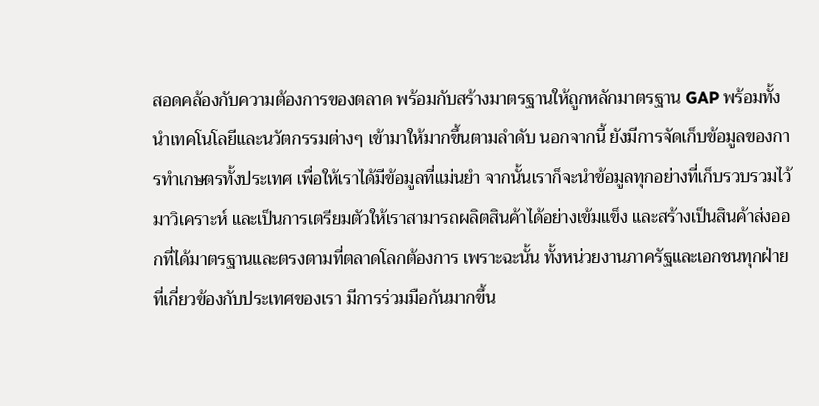สอดคล้องกับความต้องการของตลาด พร้อมกับสร้างมาตรฐานให้ถูกหลักมาตรฐาน GAP พร้อมทั้งนำเทคโนโลยีและนวัตกรรมต่างๆ เข้ามาให้มากขึ้นตามลำดับ นอกจากนี้ ยังมีการจัดเก็บข้อมูลของการทำเกษตรทั้งประเทศ เพื่อให้เราได้มีข้อมูลที่แม่นยำ จากนั้นเราก็จะนำข้อมูลทุกอย่างที่เก็บรวบรวมไว้มาวิเคราะห์ และเป็นการเตรียมตัวให้เราสามารถผลิตสินค้าได้อย่างเข้มแข็ง และสร้างเป็นสินค้าส่งออกที่ได้มาตรฐานและตรงตามที่ตลาดโลกต้องการ เพราะฉะนั้น ทั้งหน่วยงานภาครัฐและเอกชนทุกฝ่ายที่เกี่ยวข้องกับประเทศของเรา มีการร่วมมือกันมากขึ้น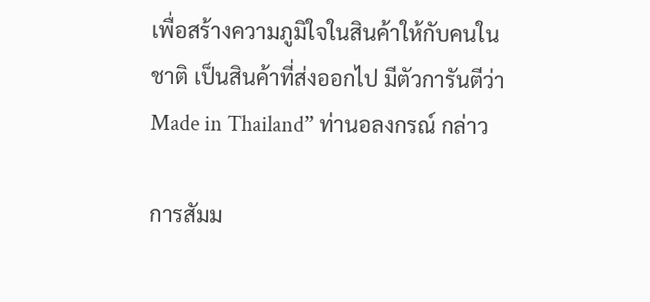เพื่อสร้างความภูมิใจในสินค้าให้กับคนในชาติ เป็นสินค้าที่ส่งออกไป มีตัวการันตีว่า Made in Thailand” ท่านอลงกรณ์ กล่าว

การสัมม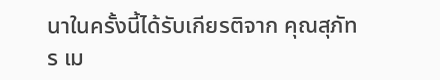นาในครั้งนี้ได้รับเกียรติจาก คุณสุภัทร เม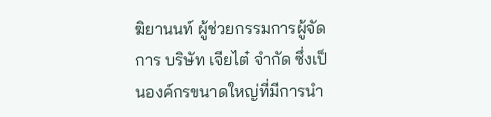ฆิยานนท์ ผู้ช่วยกรรมการผู้จัดการ บริษัท เจียไต๋ จำกัด ซึ่งเป็นองค์กรขนาดใหญ่ที่มีการนำ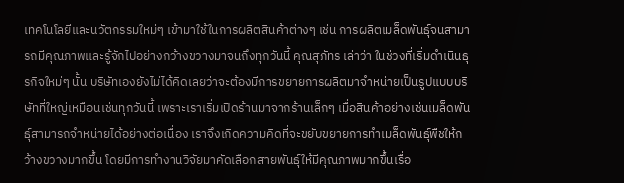เทคโนโลยีและนวัตกรรมใหม่ๆ เข้ามาใช้ในการผลิตสินค้าต่างๆ เช่น การผลิตเมล็ดพันธุ์จนสามารถมีคุณภาพและรู้จักไปอย่างกว้างขวางมาจนถึงทุกวันนี้ คุณสุภัทร เล่าว่า ในช่วงที่เริ่มดำเนินธุรกิจใหม่ๆ นั้น บริษัทเองยังไม่ได้คิดเลยว่าจะต้องมีการขยายการผลิตมาจำหน่ายเป็นรูปแบบบริษัทที่ใหญ่เหมือนเช่นทุกวันนี้ เพราะเราเริ่มเปิดร้านมาจากร้านเล็กๆ เมื่อสินค้าอย่างเช่นเมล็ดพันธุ์สามารถจำหน่ายได้อย่างต่อเนื่อง เราจึงเกิดความคิดที่จะขยับขยายการทำเมล็ดพันธุ์พืชให้กว้างขวางมากขึ้น โดยมีการทำงานวิจัยมาคัดเลือกสายพันธุ์ให้มีคุณภาพมากขึ้นเรื่อ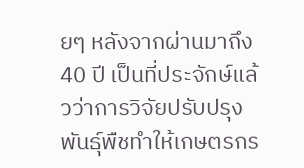ยๆ หลังจากผ่านมาถึง 40 ปี เป็นที่ประจักษ์แล้วว่าการวิจัยปรับปรุงพันธุ์พืชทำให้เกษตรกร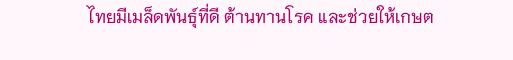ไทยมีเมล็ดพันธุ์ที่ดี ต้านทานโรค และช่วยให้เกษต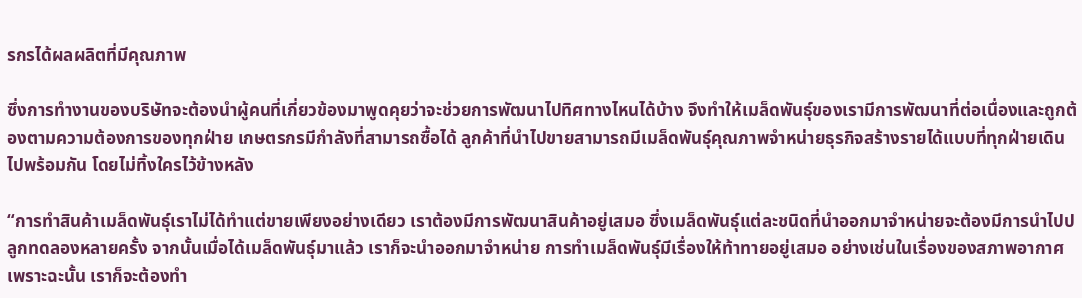รกรได้ผลผลิตที่มีคุณภาพ

ซึ่งการทำงานของบริษัทจะต้องนำผู้คนที่เกี่ยวข้องมาพูดคุยว่าจะช่วยการพัฒนาไปทิศทางไหนได้บ้าง จึงทำให้เมล็ดพันธุ์ของเรามีการพัฒนาที่ต่อเนื่องและถูกต้องตามความต้องการของทุกฝ่าย เกษตรกรมีกำลังที่สามารถซื้อได้ ลูกค้าที่นำไปขายสามารถมีเมล็ดพันธุ์คุณภาพจำหน่ายธุรกิจสร้างรายได้แบบที่ทุกฝ่ายเดินไปพร้อมกัน โดยไม่ทิ้งใครไว้ข้างหลัง

“การทำสินค้าเมล็ดพันธุ์เราไม่ได้ทำแต่ขายเพียงอย่างเดียว เราต้องมีการพัฒนาสินค้าอยู่เสมอ ซึ่งเมล็ดพันธุ์แต่ละชนิดที่นำออกมาจำหน่ายจะต้องมีการนำไปปลูกทดลองหลายครั้ง จากนั้นเมื่อได้เมล็ดพันธุ์มาแล้ว เราก็จะนำออกมาจำหน่าย การทำเมล็ดพันธุ์มีเรื่องให้ท้าทายอยู่เสมอ อย่างเช่นในเรื่องของสภาพอากาศ เพราะฉะนั้น เราก็จะต้องทำ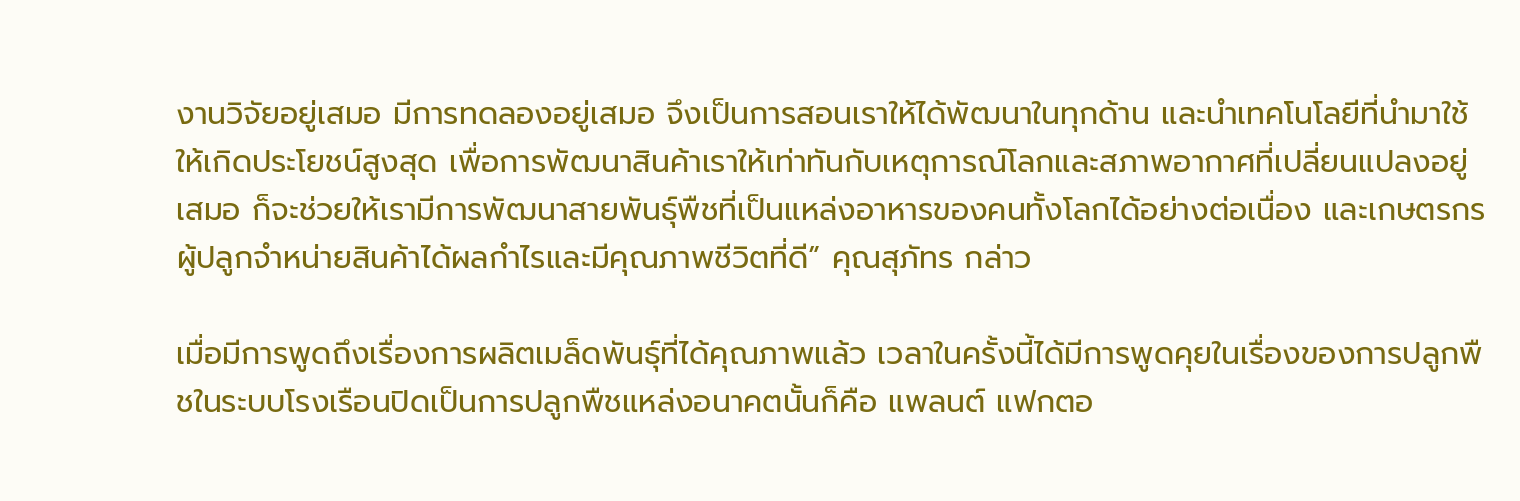งานวิจัยอยู่เสมอ มีการทดลองอยู่เสมอ จึงเป็นการสอนเราให้ได้พัฒนาในทุกด้าน และนำเทคโนโลยีที่นำมาใช้ให้เกิดประโยชน์สูงสุด เพื่อการพัฒนาสินค้าเราให้เท่าทันกับเหตุการณ์โลกและสภาพอากาศที่เปลี่ยนแปลงอยู่เสมอ ก็จะช่วยให้เรามีการพัฒนาสายพันธุ์พืชที่เป็นแหล่งอาหารของคนทั้งโลกได้อย่างต่อเนื่อง และเกษตรกรผู้ปลูกจำหน่ายสินค้าได้ผลกำไรและมีคุณภาพชีวิตที่ดี” คุณสุภัทร กล่าว

เมื่อมีการพูดถึงเรื่องการผลิตเมล็ดพันธุ์ที่ได้คุณภาพแล้ว เวลาในครั้งนี้ได้มีการพูดคุยในเรื่องของการปลูกพืชในระบบโรงเรือนปิดเป็นการปลูกพืชแหล่งอนาคตนั้นก็คือ แพลนต์ แฟกตอ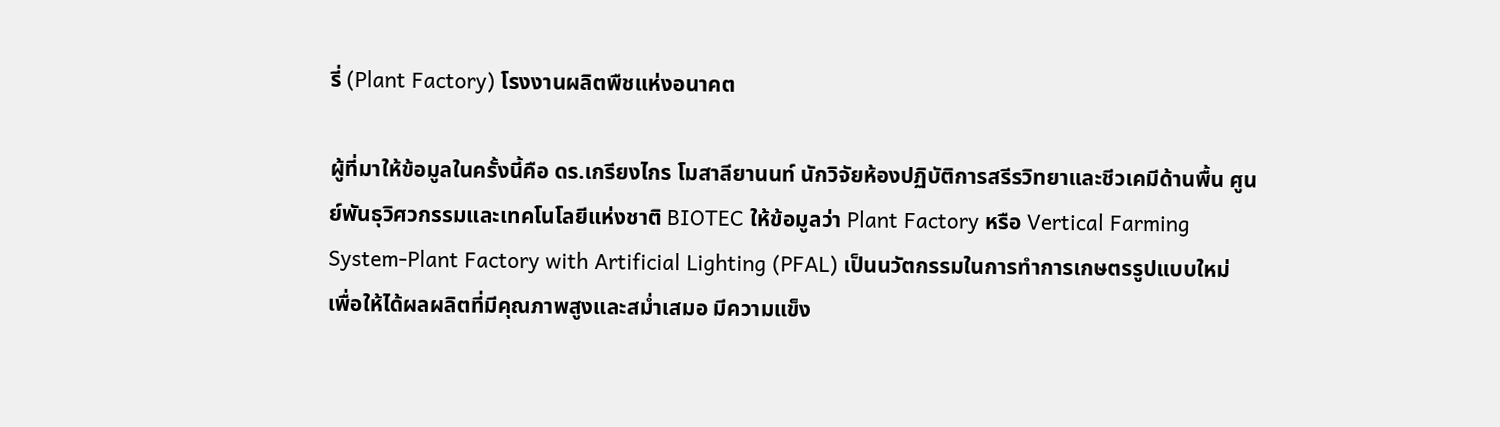รี่ (Plant Factory) โรงงานผลิตพืชแห่งอนาคต

ผู้ที่มาให้ข้อมูลในครั้งนี้คือ ดร.เกรียงไกร โมสาลียานนท์ นักวิจัยห้องปฏิบัติการสรีรวิทยาและชีวเคมีด้านพื้น ศูนย์พันธุวิศวกรรมและเทคโนโลยีแห่งชาติ BIOTEC ให้ข้อมูลว่า Plant Factory หรือ Vertical Farming System-Plant Factory with Artificial Lighting (PFAL) เป็นนวัตกรรมในการทำการเกษตรรูปแบบใหม่ เพื่อให้ได้ผลผลิตที่มีคุณภาพสูงและสม่ำเสมอ มีความแข็ง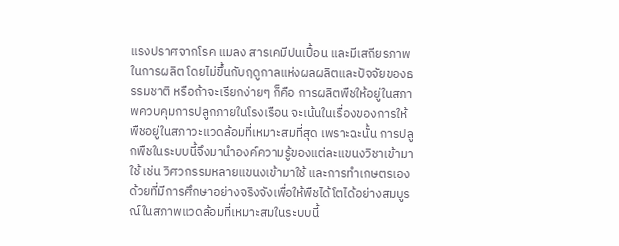แรงปราศจากโรค แมลง สารเคมีปนเปื้อน และมีเสถียรภาพในการผลิต โดยไม่ขึ้นกับฤดูกาลแห่งผลผลิตและปัจจัยของธรรมชาติ หรือถ้าจะเรียกง่ายๆ ก็คือ การผลิตพืชให้อยู่ในสภาพควบคุมการปลูกภายในโรงเรือน จะเน้นในเรื่องของการให้พืชอยู่ในสภาวะแวดล้อมที่เหมาะสมที่สุด เพราะฉะนั้น การปลูกพืชในระบบนี้จึงมานำองค์ความรู้ของแต่ละแขนงวิชาเข้ามาใช้ เช่น วิศวกรรมหลายแขนงเข้ามาใช้ และการทำเกษตรเองด้วยที่มีการศึกษาอย่างจริงจังเพื่อให้พืชได้โตได้อย่างสมบูรณ์ในสภาพแวดล้อมที่เหมาะสมในระบบนี้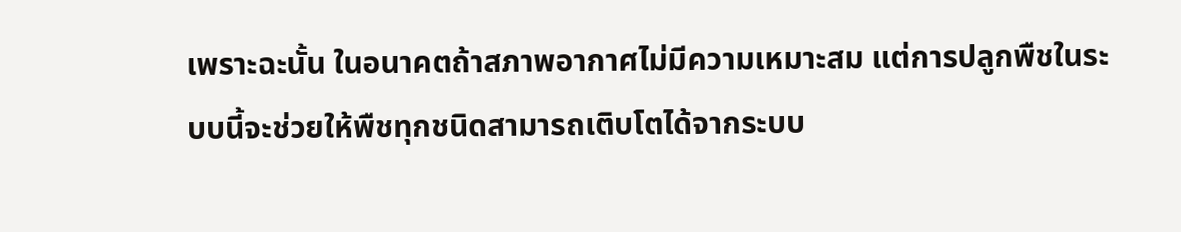เพราะฉะนั้น ในอนาคตถ้าสภาพอากาศไม่มีความเหมาะสม แต่การปลูกพืชในระบบนี้จะช่วยให้พืชทุกชนิดสามารถเติบโตได้จากระบบ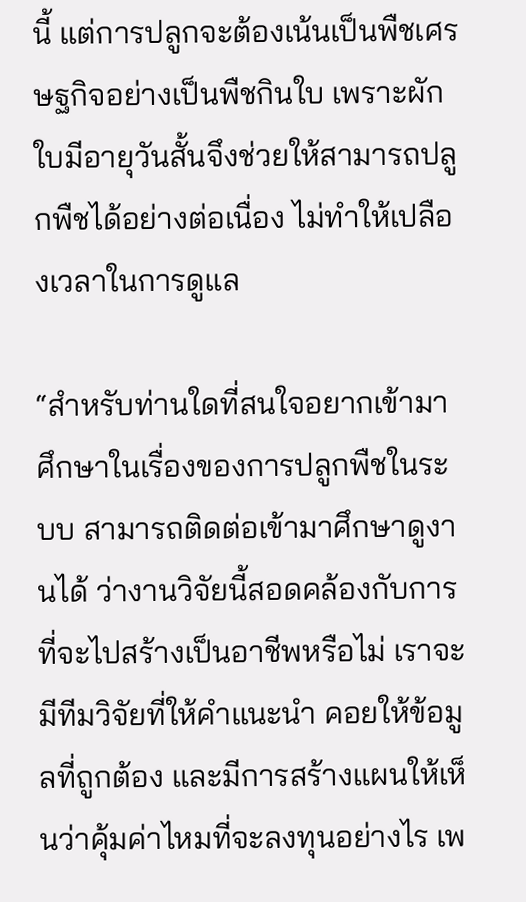นี้ แต่การปลูกจะต้องเน้นเป็นพืชเศรษฐกิจอย่างเป็นพืชกินใบ เพราะผักใบมีอายุวันสั้นจึงช่วยให้สามารถปลูกพืชได้อย่างต่อเนื่อง ไม่ทำให้เปลืองเวลาในการดูแล

“สำหรับท่านใดที่สนใจอยากเข้ามาศึกษาในเรื่องของการปลูกพืชในระบบ สามารถติดต่อเข้ามาศึกษาดูงานได้ ว่างานวิจัยนี้สอดคล้องกับการที่จะไปสร้างเป็นอาชีพหรือไม่ เราจะมีทีมวิจัยที่ให้คำแนะนำ คอยให้ข้อมูลที่ถูกต้อง และมีการสร้างแผนให้เห็นว่าคุ้มค่าไหมที่จะลงทุนอย่างไร เพ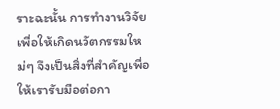ราะฉะนั้น การทำงานวิจัยเพื่อให้เกิดนวัตกรรมใหม่ๆ จึงเป็นสิ่งที่สำคัญเพื่อให้เรารับมือต่อกา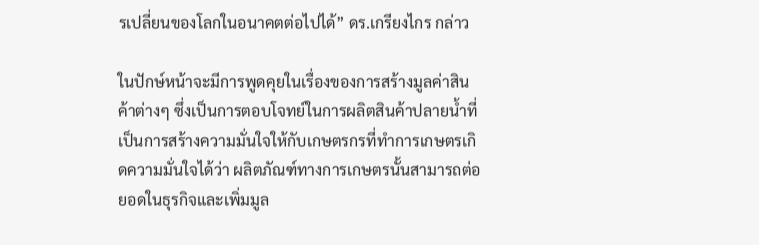รเปลี่ยนของโลกในอนาคตต่อไปได้” ดร.เกรียงไกร กล่าว

ในปักษ์หน้าจะมีการพูดคุยในเรื่องของการสร้างมูลค่าสินค้าต่างๆ ซึ่งเป็นการตอบโจทย์ในการผลิตสินค้าปลายน้ำที่เป็นการสร้างความมั่นใจให้กับเกษตรกรที่ทำการเกษตรเกิดความมั่นใจได้ว่า ผลิตภัณฑ์ทางการเกษตรนั้นสามารถต่อยอดในธุรกิจและเพิ่มมูล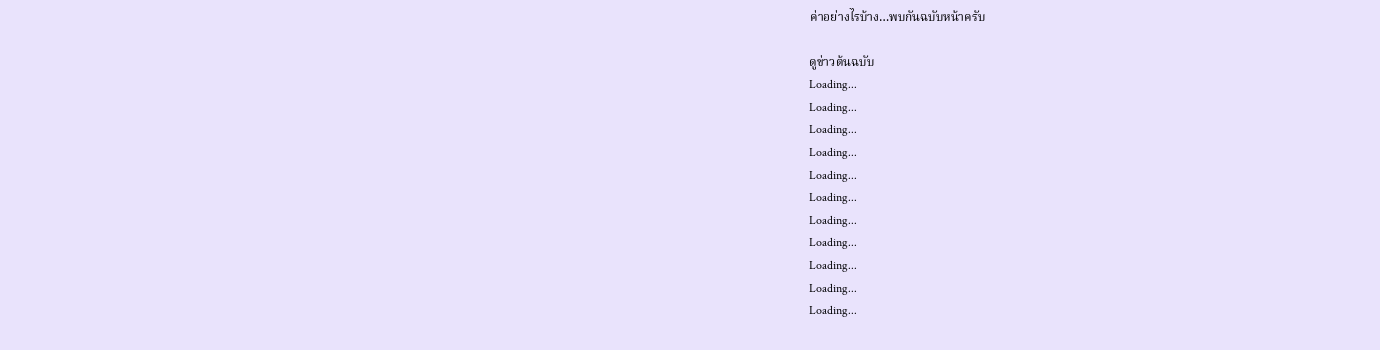ค่าอย่างไรบ้าง…พบกันฉบับหน้าครับ

ดูข่าวต้นฉบับ
Loading...
Loading...
Loading...
Loading...
Loading...
Loading...
Loading...
Loading...
Loading...
Loading...
Loading...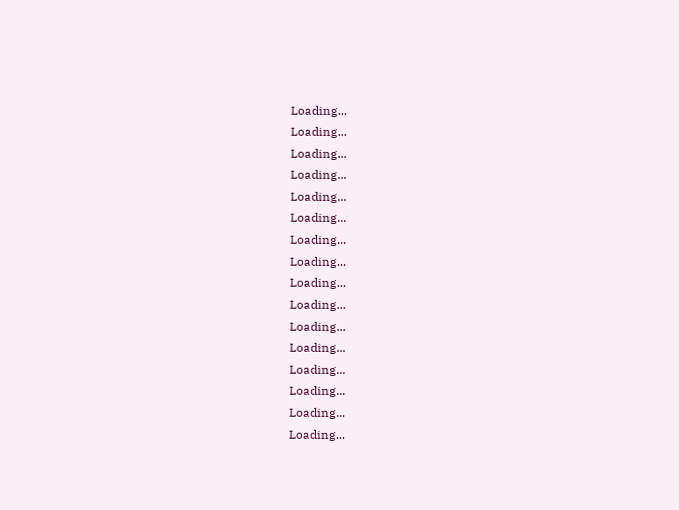Loading...
Loading...
Loading...
Loading...
Loading...
Loading...
Loading...
Loading...
Loading...
Loading...
Loading...
Loading...
Loading...
Loading...
Loading...
Loading...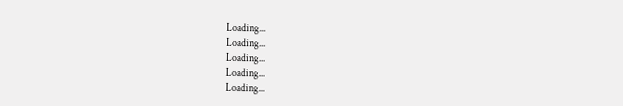Loading...
Loading...
Loading...
Loading...
Loading...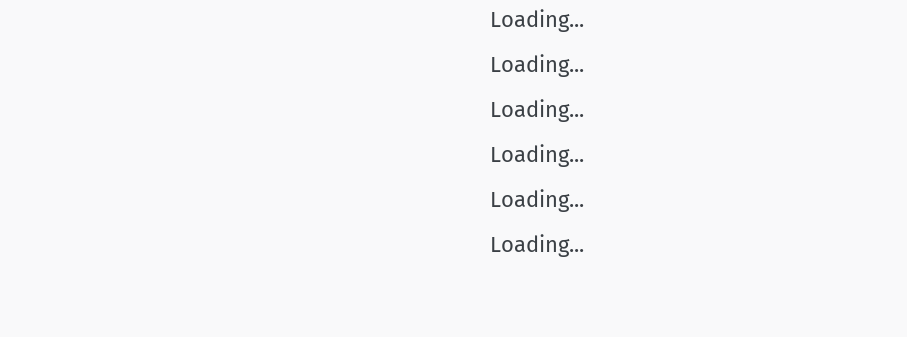Loading...
Loading...
Loading...
Loading...
Loading...
Loading...